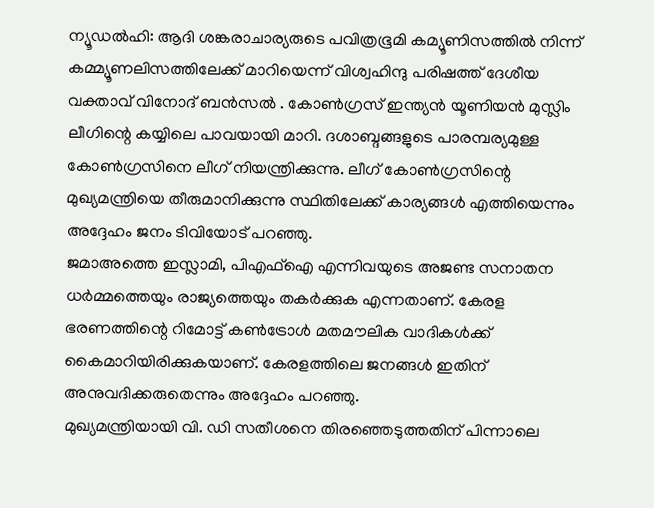ന്യൂഡൽഹി: ആദി ശങ്കരാചാര്യരുടെ പവിത്രഭൂമി കമ്യൂണിസത്തിൽ നിന്ന് കമ്മ്യൂണലിസത്തിലേക്ക് മാറിയെന്ന് വിശ്വഹിന്ദു പരിഷത്ത് ദേശീയ വക്താവ് വിനോദ് ബൻസൽ . കോൺഗ്രസ് ഇന്ത്യൻ യൂണിയൻ മുസ്ലിം ലീഗിന്റെ കയ്യിലെ പാവയായി മാറി. ദശാബ്ദങ്ങളുടെ പാരമ്പര്യമുള്ള കോൺഗ്രസിനെ ലീഗ് നിയന്ത്രിക്കുന്നു. ലീഗ് കോൺഗ്രസിന്റെ മുഖ്യമന്ത്രിയെ തീരുമാനിക്കുന്നു സ്ഥിതിലേക്ക് കാര്യങ്ങൾ എത്തിയെന്നും അദ്ദേഹം ജനം ടിവിയോട് പറഞ്ഞു.
ജമാഅത്തെ ഇസ്ലാമി, പിഎഫ്ഐ എന്നിവയുടെ അജണ്ട സനാതന ധർമ്മത്തെയും രാജ്യത്തെയും തകർക്കുക എന്നതാണ്. കേരള ഭരണത്തിന്റെ റിമോട്ട് കൺട്രോൾ മതമൗലിക വാദികൾക്ക് കൈമാറിയിരിക്കുകയാണ്. കേരളത്തിലെ ജനങ്ങൾ ഇതിന് അനുവദിക്കരുതെന്നും അദ്ദേഹം പറഞ്ഞു.
മുഖ്യമന്ത്രിയായി വി. ഡി സതീശനെ തിരഞ്ഞെടുത്തതിന് പിന്നാലെ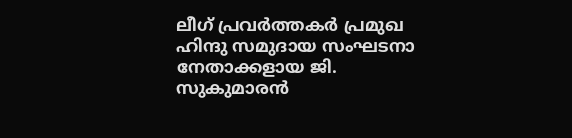ലീഗ് പ്രവർത്തകർ പ്രമുഖ ഹിന്ദു സമുദായ സംഘടനാ നേതാക്കളായ ജി. സുകുമാരൻ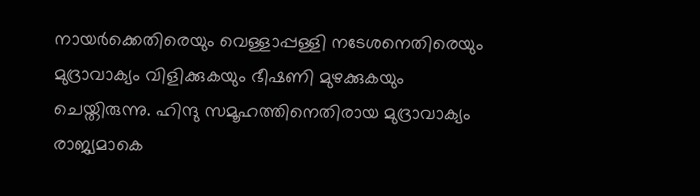നായർക്കെതിരെയും വെള്ളാപ്പള്ളി നടേശനെതിരെയും മുദ്രാവാക്യം വിളിക്കുകയും ഭീഷണി മുഴക്കുകയും ചെയ്തിരുന്നു. ഹിന്ദു സമൂഹത്തിനെതിരായ മുദ്രാവാക്യം രാജ്യമാകെ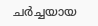ചർച്ചയായ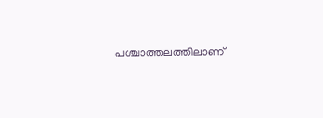പശ്ചാത്തലത്തിലാണ്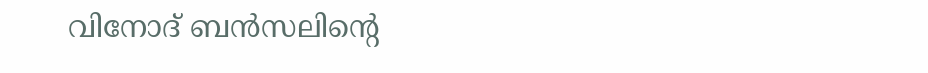വിനോദ് ബൻസലിന്റെ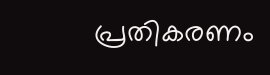പ്രതികരണം